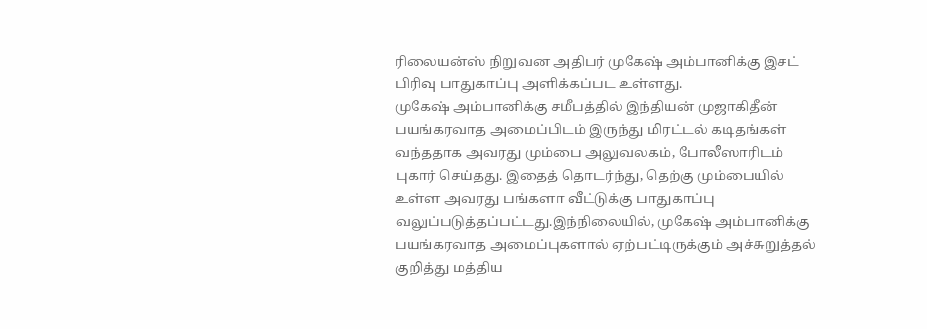ரிலையன்ஸ் நிறுவன அதிபர் முகேஷ் அம்பானிக்கு இசட் பிரிவு பாதுகாப்பு அளிக்கப்பட உள்ளது.
முகேஷ் அம்பானிக்கு சமீபத்தில் இந்தியன் முஜாகிதீன் பயங்கரவாத அமைப்பிடம் இருந்து மிரட்டல் கடிதங்கள் வந்ததாக அவரது மும்பை அலுவலகம், போலீஸாரிடம் புகார் செய்தது. இதைத் தொடர்ந்து, தெற்கு மும்பையில் உள்ள அவரது பங்களா வீட்டுக்கு பாதுகாப்பு வலுப்படுத்தப்பட்டது.இந்நிலையில், முகேஷ் அம்பானிக்கு பயங்கரவாத அமைப்புகளால் ஏற்பட்டிருக்கும் அச்சுறுத்தல் குறித்து மத்திய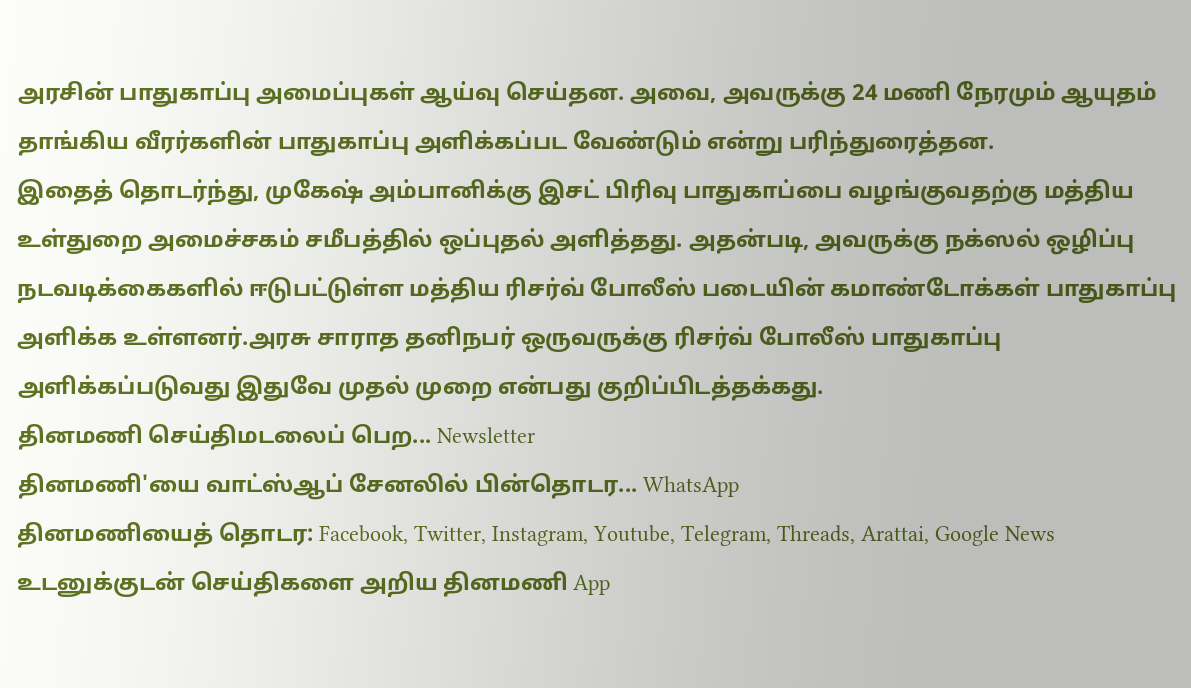அரசின் பாதுகாப்பு அமைப்புகள் ஆய்வு செய்தன. அவை, அவருக்கு 24 மணி நேரமும் ஆயுதம் தாங்கிய வீரர்களின் பாதுகாப்பு அளிக்கப்பட வேண்டும் என்று பரிந்துரைத்தன.
இதைத் தொடர்ந்து, முகேஷ் அம்பானிக்கு இசட் பிரிவு பாதுகாப்பை வழங்குவதற்கு மத்திய உள்துறை அமைச்சகம் சமீபத்தில் ஒப்புதல் அளித்தது. அதன்படி, அவருக்கு நக்ஸல் ஒழிப்பு நடவடிக்கைகளில் ஈடுபட்டுள்ள மத்திய ரிசர்வ் போலீஸ் படையின் கமாண்டோக்கள் பாதுகாப்பு அளிக்க உள்ளனர்.அரசு சாராத தனிநபர் ஒருவருக்கு ரிசர்வ் போலீஸ் பாதுகாப்பு அளிக்கப்படுவது இதுவே முதல் முறை என்பது குறிப்பிடத்தக்கது.
தினமணி செய்திமடலைப் பெற... Newsletter
தினமணி'யை வாட்ஸ்ஆப் சேனலில் பின்தொடர... WhatsApp
தினமணியைத் தொடர: Facebook, Twitter, Instagram, Youtube, Telegram, Threads, Arattai, Google News
உடனுக்குடன் செய்திகளை அறிய தினமணி App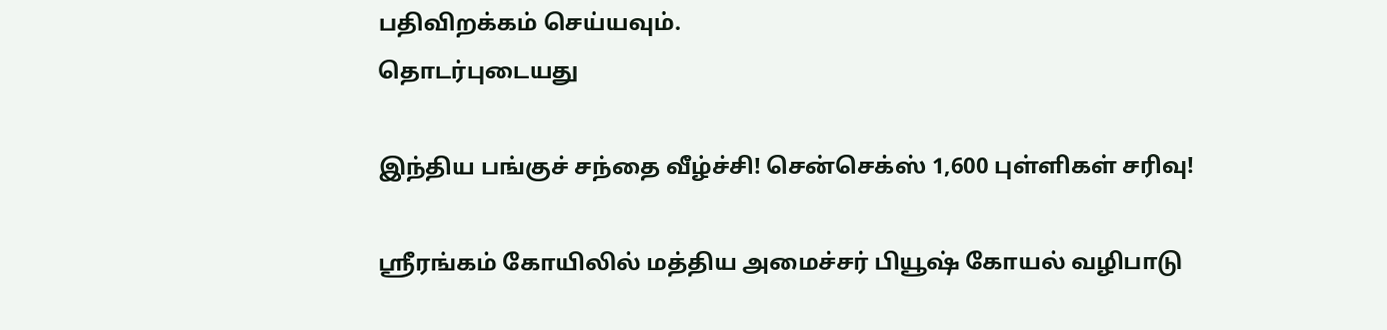பதிவிறக்கம் செய்யவும்.
தொடர்புடையது

இந்திய பங்குச் சந்தை வீழ்ச்சி! சென்செக்ஸ் 1,600 புள்ளிகள் சரிவு!

ஸ்ரீரங்கம் கோயிலில் மத்திய அமைச்சர் பியூஷ் கோயல் வழிபாடு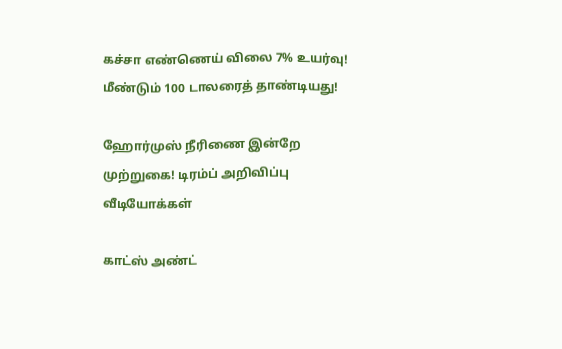கச்சா எண்ணெய் விலை 7% உயர்வு! மீண்டும் 100 டாலரைத் தாண்டியது!

ஹோர்முஸ் நீரிணை இன்றே முற்றுகை! டிரம்ப் அறிவிப்பு
வீடியோக்கள்

காட்ஸ் அண்ட்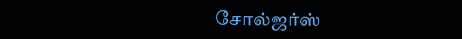சோல்ஜர்ஸ்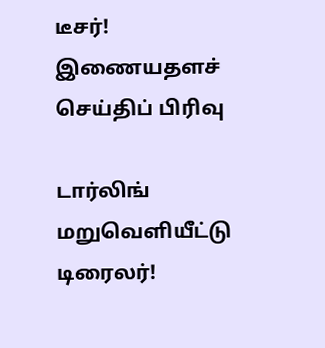டீசர்!
இணையதளச் செய்திப் பிரிவு

டார்லிங் மறுவெளியீட்டு டிரைலர்!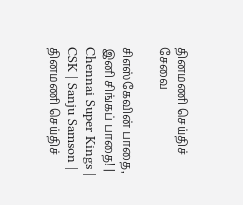தினமணி செய்திச் சேவை

சிஎஸ்கேவின் பாதை, இனி சிங்கப் பாதை! | Chennai Super Kings | CSK | Sanju Samson |
தினமணி செய்திச்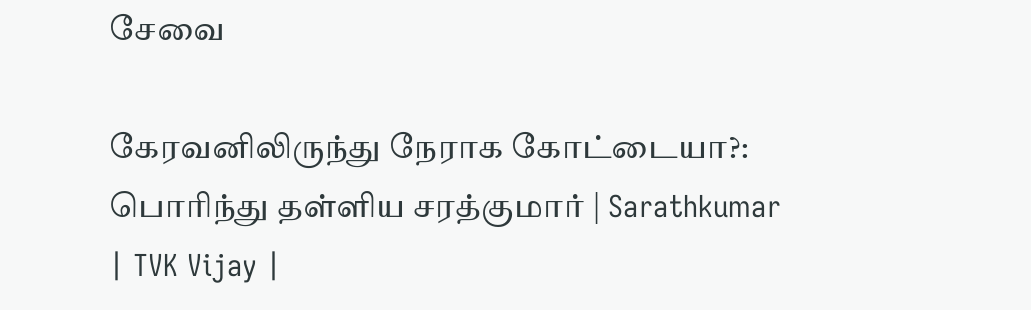சேவை

கேரவனிலிருந்து நேராக கோட்டையா?: பொரிந்து தள்ளிய சரத்குமார் | Sarathkumar | TVK Vijay |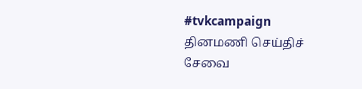#tvkcampaign
தினமணி செய்திச் சேவை